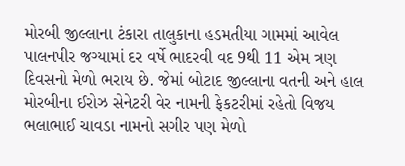મોરબી જીલ્લાના ટંકારા તાલુકાના હડમતીયા ગામમાં આવેલ પાલનપીર જગ્યામાં દર વર્ષે ભાદરવી વદ 9થી 11 એમ ત્રણ દિવસનો મેળો ભરાય છે. જેમાં બોટાદ જીલ્લાના વતની અને હાલ મોરબીના ઈરોઝ સેનેટરી વેર નામની ફેકટરીમાં રહેતો વિજય ભલાભાઈ ચાવડા નામનો સગીર પણ મેળો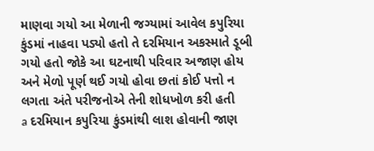માણવા ગયો આ મેળાની જગ્યામાં આવેલ કપુરિયા કુંડમાં નાહવા પડ્યો હતો તે દરમિયાન અકસ્માતે ડૂબી ગયો હતો જોકે આ ઘટનાથી પરિવાર અજાણ હોય અને મેળો પૂર્ણ થઈ ગયો હોવા છતાં કોઈ પત્તો ન લગતા અંતે પરીજનોએ તેની શોધખોળ કરી હતી
a દરમિયાન કપુરિયા કુંડમાંથી લાશ હોવાની જાણ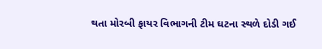થતા મોરબી ફાયર વિભાગની ટીમ ઘટના સ્થળે દોડી ગઈ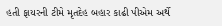હતી ફાયરની ટીમે મૃતદેહ બહાર કાઢી પીએમ અર્થે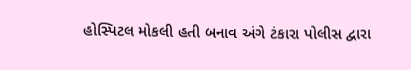હોસ્પિટલ મોકલી હતી બનાવ અંગે ટંકારા પોલીસ દ્વારા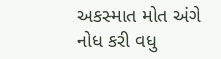અકસ્માત મોત અંગે નોધ કરી વધુ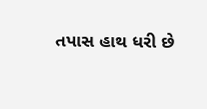તપાસ હાથ ધરી છે